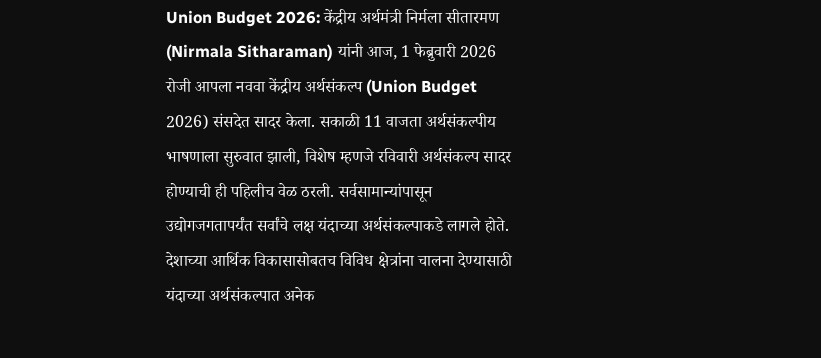Union Budget 2026: केंद्रीय अर्थमंत्री निर्मला सीतारमण (Nirmala Sitharaman) यांनी आज, 1 फेब्रुवारी 2026 रोजी आपला नववा केंद्रीय अर्थसंकल्प (Union Budget 2026) संसदेत सादर केला. सकाळी 11 वाजता अर्थसंकल्पीय भाषणाला सुरुवात झाली, विशेष म्हणजे रविवारी अर्थसंकल्प सादर होण्याची ही पहिलीच वेळ ठरली. सर्वसामान्यांपासून उद्योगजगतापर्यंत सर्वांचे लक्ष यंदाच्या अर्थसंकल्पाकडे लागले होते. देशाच्या आर्थिक विकासासोबतच विविध क्षेत्रांना चालना देण्यासाठी यंदाच्या अर्थसंकल्पात अनेक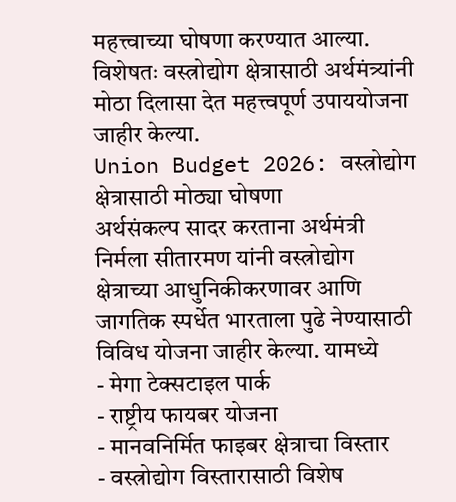महत्त्वाच्या घोषणा करण्यात आल्या. विशेषतः वस्त्रोद्योग क्षेत्रासाठी अर्थमंत्र्यांनी मोठा दिलासा देत महत्त्वपूर्ण उपाययोजना जाहीर केल्या.
Union Budget 2026: वस्त्रोद्योग क्षेत्रासाठी मोठ्या घोषणा
अर्थसंकल्प सादर करताना अर्थमंत्री निर्मला सीतारमण यांनी वस्त्रोद्योग क्षेत्राच्या आधुनिकीकरणावर आणि जागतिक स्पर्धेत भारताला पुढे नेण्यासाठी विविध योजना जाहीर केल्या. यामध्ये
- मेगा टेक्सटाइल पार्क
- राष्ट्रीय फायबर योजना
- मानवनिर्मित फाइबर क्षेत्राचा विस्तार
- वस्त्रोद्योग विस्तारासाठी विशेष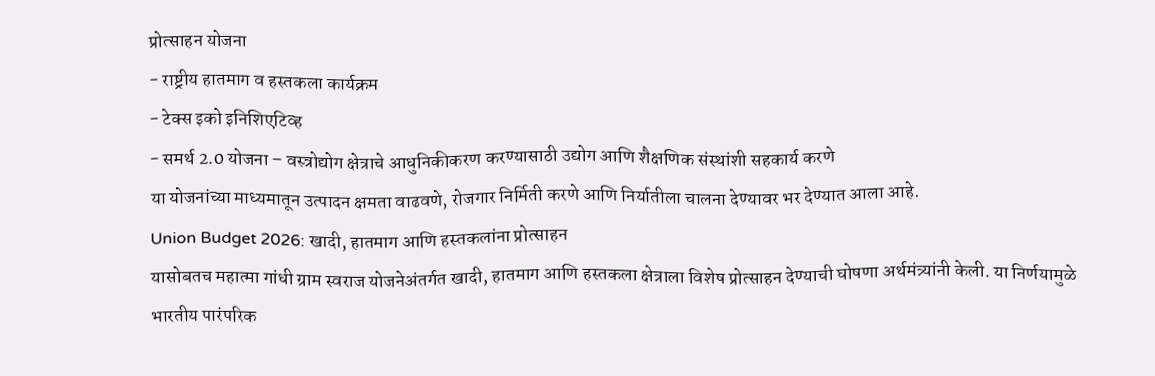प्रोत्साहन योजना
- राष्ट्रीय हातमाग व हस्तकला कार्यक्रम
- टेक्स इको इनिशिएटिव्ह
- समर्थ 2.0 योजना – वस्त्रोद्योग क्षेत्राचे आधुनिकीकरण करण्यासाठी उद्योग आणि शैक्षणिक संस्थांशी सहकार्य करणे
या योजनांच्या माध्यमातून उत्पादन क्षमता वाढवणे, रोजगार निर्मिती करणे आणि निर्यातीला चालना देण्यावर भर देण्यात आला आहे.
Union Budget 2026: खादी, हातमाग आणि हस्तकलांना प्रोत्साहन
यासोबतच महात्मा गांधी ग्राम स्वराज योजनेअंतर्गत खादी, हातमाग आणि हस्तकला क्षेत्राला विशेष प्रोत्साहन देण्याची घोषणा अर्थमंत्र्यांनी केली. या निर्णयामुळे भारतीय पारंपरिक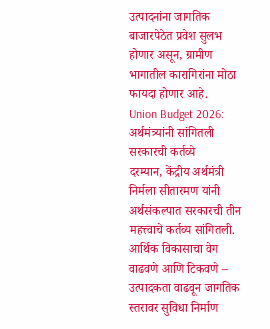उत्पादनांना जागतिक बाजारपेठेत प्रवेश सुलभ होणार असून, ग्रामीण भागातील कारागिरांना मोठा फायदा होणार आहे.
Union Budget 2026: अर्थमंत्र्यांनी सांगितली सरकारची कर्तव्ये
दरम्यान, केंद्रीय अर्थमंत्री निर्मला सीतारमण यांनी अर्थसंकल्पात सरकारची तीन महत्त्वाचे कर्तव्य सांगितली. आर्थिक विकासाचा वेग वाढवणे आणि टिकवणे – उत्पादकता वाढवून जागतिक स्तरावर सुविधा निर्माण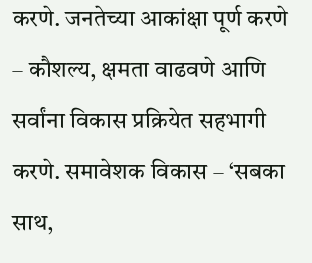करणे. जनतेच्या आकांक्षा पूर्ण करणे – कौशल्य, क्षमता वाढवणे आणि सर्वांना विकास प्रक्रियेत सहभागी करणे. समावेशक विकास – ‘सबका साथ,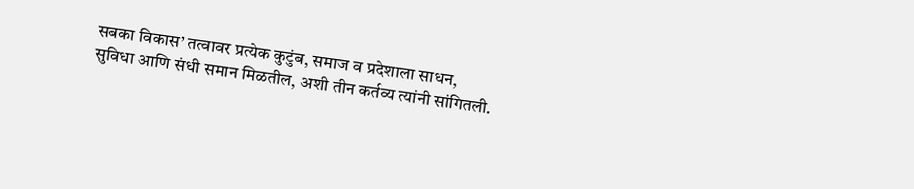सबका विकास’ तत्वावर प्रत्येक कुटुंब, समाज व प्रदेशाला साधन, सुविधा आणि संधी समान मिळतील, अशी तीन कर्तव्य त्यांनी सांगितली.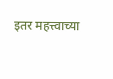इतर महत्त्वाच्या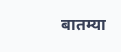बातम्या